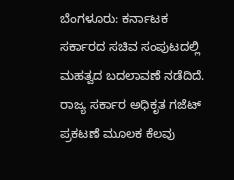ಬೆಂಗಳೂರು: ಕರ್ನಾಟಕ ಸರ್ಕಾರದ ಸಚಿವ ಸಂಪುಟದಲ್ಲಿ ಮಹತ್ವದ ಬದಲಾವಣೆ ನಡೆದಿದೆ. ರಾಜ್ಯ ಸರ್ಕಾರ ಅಧಿಕೃತ ಗಜೆಟ್ ಪ್ರಕಟಣೆ ಮೂಲಕ ಕೆಲವು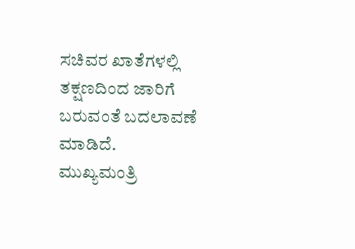ಸಚಿವರ ಖಾತೆಗಳಲ್ಲಿ ತಕ್ಷಣದಿಂದ ಜಾರಿಗೆ ಬರುವಂತೆ ಬದಲಾವಣೆ ಮಾಡಿದೆ.
ಮುಖ್ಯಮಂತ್ರಿ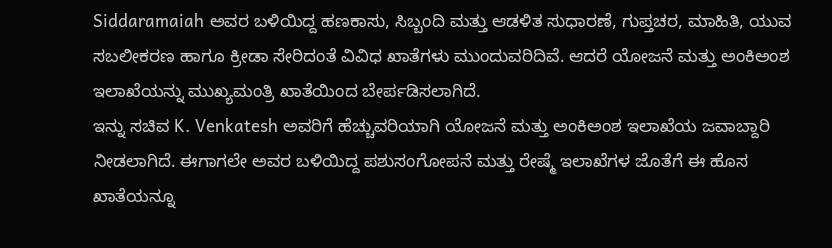Siddaramaiah ಅವರ ಬಳಿಯಿದ್ದ ಹಣಕಾಸು, ಸಿಬ್ಬಂದಿ ಮತ್ತು ಆಡಳಿತ ಸುಧಾರಣೆ, ಗುಪ್ತಚರ, ಮಾಹಿತಿ, ಯುವ ಸಬಲೀಕರಣ ಹಾಗೂ ಕ್ರೀಡಾ ಸೇರಿದಂತೆ ವಿವಿಧ ಖಾತೆಗಳು ಮುಂದುವರಿದಿವೆ. ಆದರೆ ಯೋಜನೆ ಮತ್ತು ಅಂಕಿಅಂಶ ಇಲಾಖೆಯನ್ನು ಮುಖ್ಯಮಂತ್ರಿ ಖಾತೆಯಿಂದ ಬೇರ್ಪಡಿಸಲಾಗಿದೆ.
ಇನ್ನು ಸಚಿವ K. Venkatesh ಅವರಿಗೆ ಹೆಚ್ಚುವರಿಯಾಗಿ ಯೋಜನೆ ಮತ್ತು ಅಂಕಿಅಂಶ ಇಲಾಖೆಯ ಜವಾಬ್ದಾರಿ ನೀಡಲಾಗಿದೆ. ಈಗಾಗಲೇ ಅವರ ಬಳಿಯಿದ್ದ ಪಶುಸಂಗೋಪನೆ ಮತ್ತು ರೇಷ್ಮೆ ಇಲಾಖೆಗಳ ಜೊತೆಗೆ ಈ ಹೊಸ ಖಾತೆಯನ್ನೂ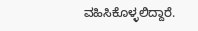ವಹಿಸಿಕೊಳ್ಳಲಿದ್ದಾರೆ.